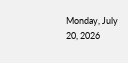Monday, July 20, 2026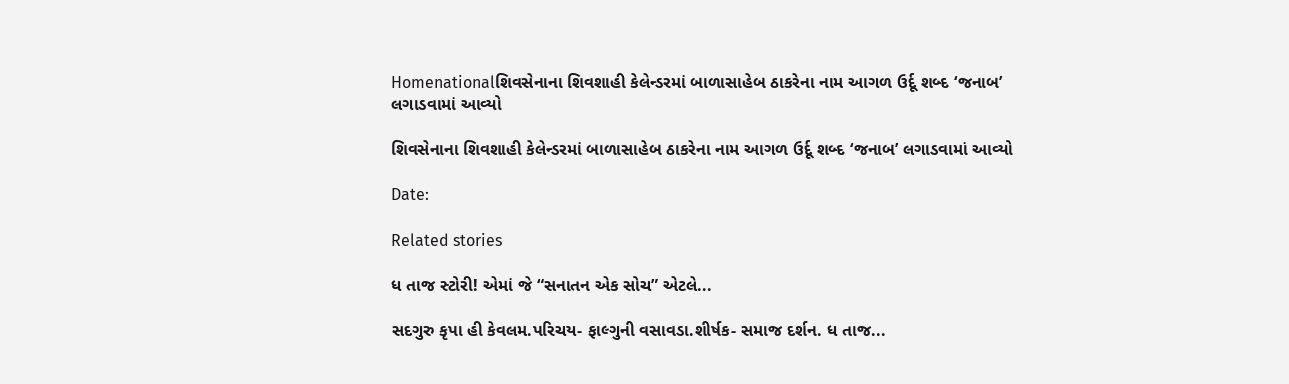Homenationalશિવસેનાના શિવશાહી કેલેન્ડરમાં બાળાસાહેબ ઠાકરેના નામ આગળ ઉર્દૂ શબ્દ ‘જનાબ’ લગાડવામાં આવ્યો

શિવસેનાના શિવશાહી કેલેન્ડરમાં બાળાસાહેબ ઠાકરેના નામ આગળ ઉર્દૂ શબ્દ ‘જનાબ’ લગાડવામાં આવ્યો

Date:

Related stories

ધ તાજ સ્ટોરી! એમાં જે “સનાતન એક સોચ” એટલે...

સદગુરુ કૃપા હી કેવલમ.પરિચય- ફાલ્ગુની વસાવડા.શીર્ષક- સમાજ દર્શન. ધ તાજ...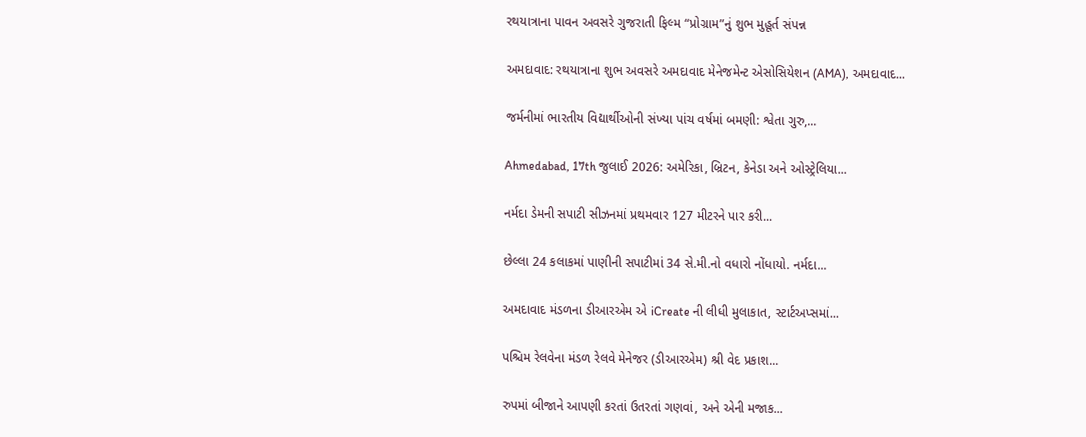રથયાત્રાના પાવન અવસરે ગુજરાતી ફિલ્મ “પ્રોગ્રામ”નું શુભ મુહૂર્ત સંપન્ન

અમદાવાદ: રથયાત્રાના શુભ અવસરે અમદાવાદ મેનેજમેન્ટ એસોસિયેશન (AMA), અમદાવાદ...

જર્મનીમાં ભારતીય વિદ્યાર્થીઓની સંખ્યા પાંચ વર્ષમાં બમણી: શ્વેતા ગુરુ,...

Ahmedabad, 17th જુલાઈ 2026: અમેરિકા, બ્રિટન, કેનેડા અને ઓસ્ટ્રેલિયા...

નર્મદા ડેમની સપાટી સીઝનમાં પ્રથમવાર 127 મીટરને પાર કરી...

છેલ્લા 24 કલાકમાં પાણીની સપાટીમાં 34 સે.મી.નો વધારો નોંધાયો. નર્મદા...

અમદાવાદ મંડળના ડીઆરએમ એ iCreate ની લીધી મુલાકાત, સ્ટાર્ટઅપ્સમાં...

પશ્ચિમ રેલવેના મંડળ રેલવે મેનેજર (ડીઆરએમ) શ્રી વેદ પ્રકાશ...

રુપમાં બીજાને આપણી કરતાં ઉતરતાં ગણવાં, અને એની મજાક...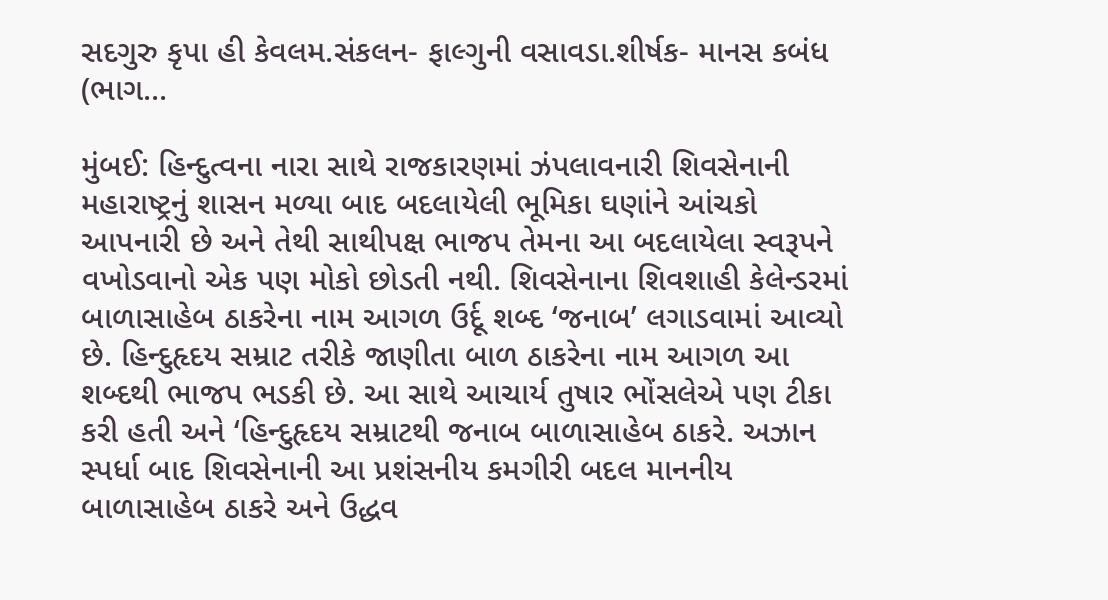સદગુરુ કૃપા હી કેવલમ.સંકલન- ફાલ્ગુની વસાવડા.શીર્ષક- માનસ કબંધ (ભાગ...

મુંબઈ: હિન્દુત્વના નારા સાથે રાજકારણમાં ઝંપલાવનારી શિવસેનાની મહારાષ્ટ્રનું શાસન મળ્યા બાદ બદલાયેલી ભૂમિકા ઘણાંને આંચકો આપનારી છે અને તેથી સાથીપક્ષ ભાજપ તેમના આ બદલાયેલા સ્વરૂપને વખોડવાનો એક પણ મોકો છોડતી નથી. શિવસેનાના શિવશાહી કેલેન્ડરમાં બાળાસાહેબ ઠાકરેના નામ આગળ ઉર્દૂ શબ્દ ‘જનાબ’ લગાડવામાં આવ્યો છે. હિન્દુહૃદય સમ્રાટ તરીકે જાણીતા બાળ ઠાકરેના નામ આગળ આ શબ્દથી ભાજપ ભડકી છે. આ સાથે આચાર્ય તુષાર ભોંસલેએ પણ ટીકા કરી હતી અને ‘હિન્દુહૃદય સમ્રાટથી જનાબ બાળાસાહેબ ઠાકરે. અઝાન સ્પર્ધા બાદ શિવસેનાની આ પ્રશંસનીય કમગીરી બદલ માનનીય બાળાસાહેબ ઠાકરે અને ઉદ્ધવ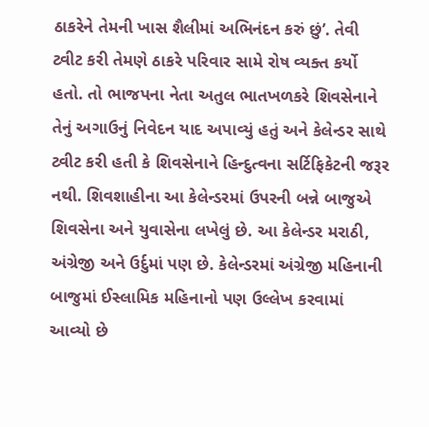ઠાકરેને તેમની ખાસ શૈલીમાં અભિનંદન કરું છું’. તેવી ટ્વીટ કરી તેમણે ઠાકરે પરિવાર સામે રોષ વ્યક્ત કર્યો હતો. તો ભાજપના નેતા અતુલ ભાતખળકરે શિવસેનાને તેનું અગાઉનું નિવેદન યાદ અપાવ્યું હતું અને કેલેન્ડર સાથે ટ્વીટ કરી હતી કે શિવસેનાને હિન્દુત્વના સર્ટિફિકેટની જરૂર નથી. શિવશાહીના આ કેલેન્ડરમાં ઉપરની બન્ને બાજુએ શિવસેના અને યુવાસેના લખેલું છે. આ કેલેન્ડર મરાઠી, અંગ્રેજી અને ઉર્દુમાં પણ છે. કેલેન્ડરમાં અંગ્રેજી મહિનાની બાજુમાં ઈસ્લામિક મહિનાનો પણ ઉલ્લેખ કરવામાં આવ્યો છે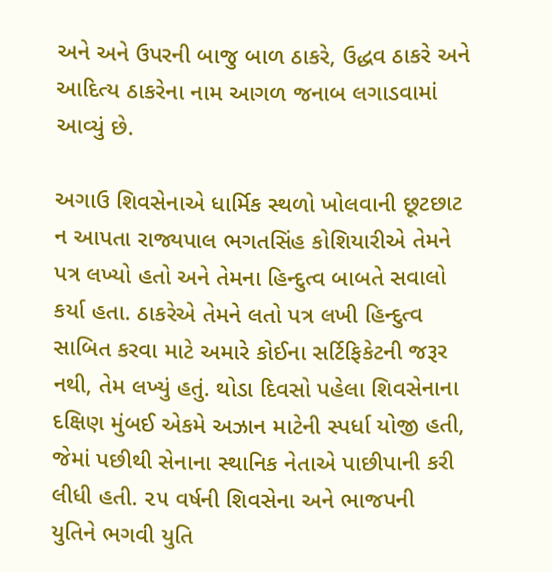અને અને ઉપરની બાજુ બાળ ઠાકરે, ઉદ્ધવ ઠાકરે અને આદિત્ય ઠાકરેના નામ આગળ જનાબ લગાડવામાં આવ્યું છે.

અગાઉ શિવસેનાએ ધાર્મિક સ્થળો ખોલવાની છૂટછાટ ન આપતા રાજ્યપાલ ભગતસિંહ કોશિયારીએ તેમને પત્ર લખ્યો હતો અને તેમના હિન્દુત્વ બાબતે સવાલો કર્યા હતા. ઠાકરેએ તેમને લતો પત્ર લખી હિન્દુત્વ સાબિત કરવા માટે અમારે કોઈના સર્ટિફિકેટની જરૂર નથી, તેમ લખ્યું હતું. થોડા દિવસો પહેલા શિવસેનાના દક્ષિણ મુંબઈ એકમે અઝાન માટેની સ્પર્ધા યોજી હતી, જેમાં પછીથી સેનાના સ્થાનિક નેતાએ પાછીપાની કરી લીધી હતી. ૨૫ વર્ષની શિવસેના અને ભાજપની યુતિને ભગવી યુતિ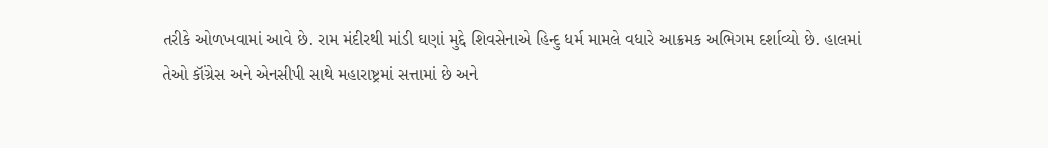તરીકે ઓળખવામાં આવે છે. રામ મંદીરથી માંડી ઘણાં મુદ્દે શિવસેનાએ હિન્દુ ધર્મ મામલે વધારે આક્રમક અભિગમ દર્શાવ્યો છે. હાલમાં તેઓ કૉંગ્રેસ અને એનસીપી સાથે મહારાષ્ટ્રમાં સત્તામાં છે અને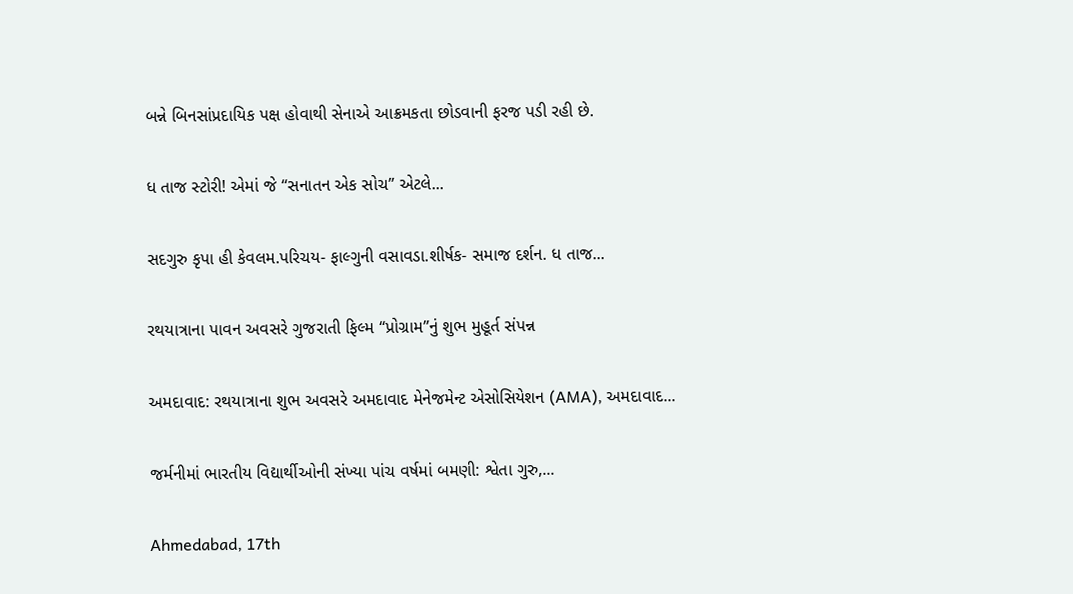બન્ને બિનસાંપ્રદાયિક પક્ષ હોવાથી સેનાએ આક્રમકતા છોડવાની ફરજ પડી રહી છે.

ધ તાજ સ્ટોરી! એમાં જે “સનાતન એક સોચ” એટલે...

સદગુરુ કૃપા હી કેવલમ.પરિચય- ફાલ્ગુની વસાવડા.શીર્ષક- સમાજ દર્શન. ધ તાજ...

રથયાત્રાના પાવન અવસરે ગુજરાતી ફિલ્મ “પ્રોગ્રામ”નું શુભ મુહૂર્ત સંપન્ન

અમદાવાદ: રથયાત્રાના શુભ અવસરે અમદાવાદ મેનેજમેન્ટ એસોસિયેશન (AMA), અમદાવાદ...

જર્મનીમાં ભારતીય વિદ્યાર્થીઓની સંખ્યા પાંચ વર્ષમાં બમણી: શ્વેતા ગુરુ,...

Ahmedabad, 17th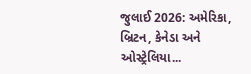જુલાઈ 2026: અમેરિકા, બ્રિટન, કેનેડા અને ઓસ્ટ્રેલિયા...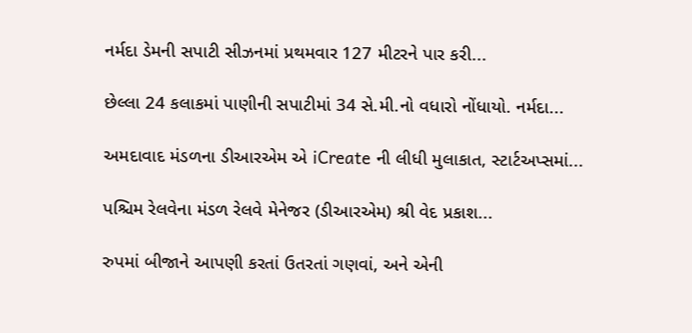નર્મદા ડેમની સપાટી સીઝનમાં પ્રથમવાર 127 મીટરને પાર કરી...

છેલ્લા 24 કલાકમાં પાણીની સપાટીમાં 34 સે.મી.નો વધારો નોંધાયો. નર્મદા...

અમદાવાદ મંડળના ડીઆરએમ એ iCreate ની લીધી મુલાકાત, સ્ટાર્ટઅપ્સમાં...

પશ્ચિમ રેલવેના મંડળ રેલવે મેનેજર (ડીઆરએમ) શ્રી વેદ પ્રકાશ...

રુપમાં બીજાને આપણી કરતાં ઉતરતાં ગણવાં, અને એની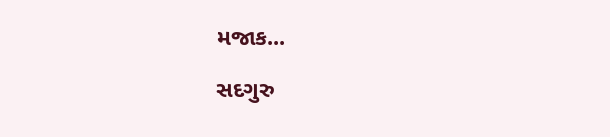મજાક...

સદગુરુ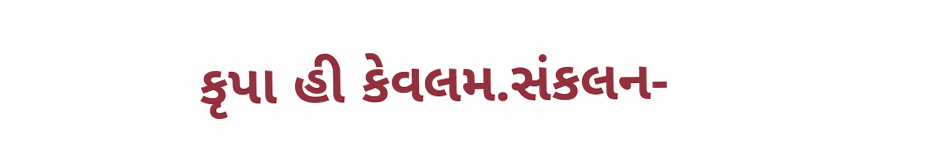કૃપા હી કેવલમ.સંકલન-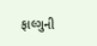ફાલ્ગુની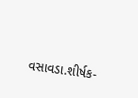વસાવડા.શીર્ષક-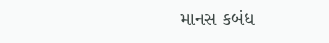માનસ કબંધ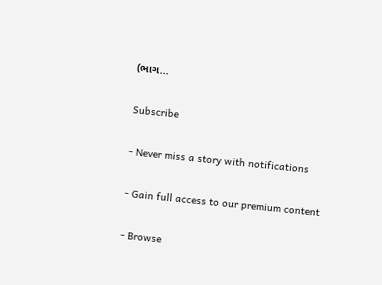(ભાગ...

Subscribe

- Never miss a story with notifications

- Gain full access to our premium content

- Browse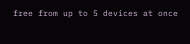free from up to 5 devices at once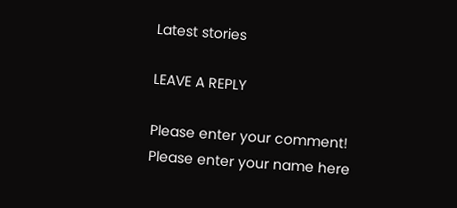Latest stories

LEAVE A REPLY

Please enter your comment!
Please enter your name here